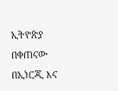ኢትዮጵያ በቀጠናው በኢነርጂ እና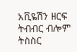አቪዬሽን ዘርፍ ትብብር ብሎም ትስስር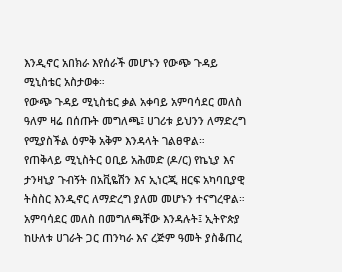እንዲኖር አበክራ እየሰራች መሆኑን የውጭ ጉዳይ ሚኒስቴር አስታወቀ።
የውጭ ጉዳይ ሚኒስቴር ቃል አቀባይ አምባሳደር መለስ ዓለም ዛሬ በሰጡት መግለጫ፤ ሀገሪቱ ይህንን ለማድረግ የሚያስችል ዕምቅ አቅም እንዳላት ገልፀዋል።
የጠቅላይ ሚኒስትር ዐቢይ አሕመድ (ዶ/ር) የኬኒያ እና ታንዛኒያ ጉብኝት በአቪዬሽን እና ኢነርጂ ዘርፍ አካባቢያዊ ትስስር እንዲኖር ለማድረግ ያለመ መሆኑን ተናግረዋል።
አምባሳደር መለስ በመግለጫቸው እንዳሉት፤ ኢትዮጵያ ከሁለቱ ሀገራት ጋር ጠንካራ እና ረጅም ዓመት ያስቆጠረ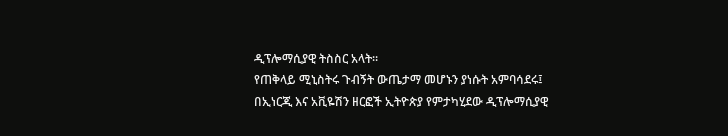ዲፕሎማሲያዊ ትስስር አላት።
የጠቅላይ ሚኒስትሩ ጉብኝት ውጤታማ መሆኑን ያነሱት አምባሳደሩ፤ በኢነርጂ እና አቪዬሽን ዘርፎች ኢትዮጵያ የምታካሂደው ዲፕሎማሲያዊ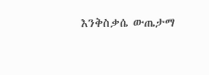እንቅስቃሴ ውጤታማ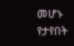መሆኑ የታየበት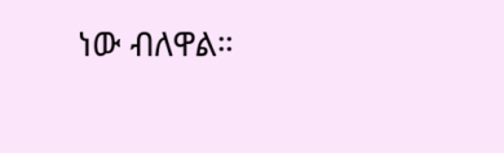ነው ብለዋል።